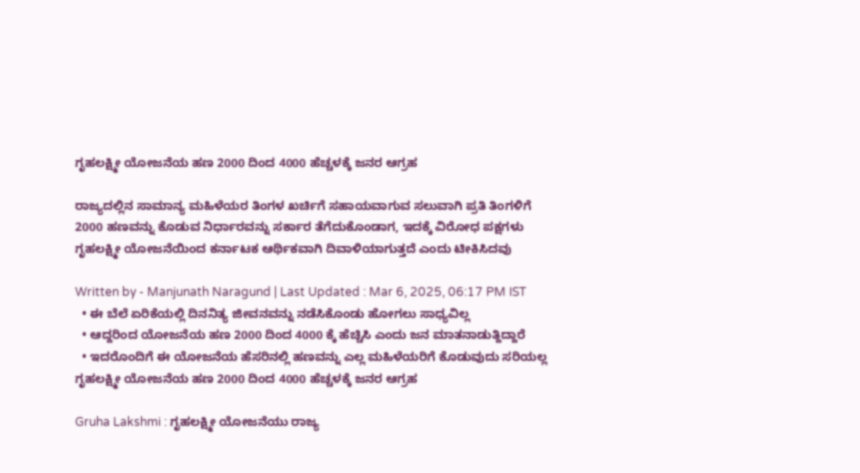ಗೃಹಲಕ್ಷ್ಮೀ ಯೋಜನೆಯ ಹಣ 2000 ದಿಂದ 4000 ಹೆಚ್ಚಳಕ್ಕೆ ಜನರ ಆಗ್ರಹ

ರಾಜ್ಯದಲ್ಲಿನ ಸಾಮಾನ್ಯ ಮಹಿಳೆಯರ ತಿಂಗಳ ಖರ್ಚಿಗೆ ಸಹಾಯವಾಗುವ ಸಲುವಾಗಿ ಪ್ರತಿ ತಿಂಗಳಿಗೆ 2000 ಹಣವನ್ನು ಕೊಡುವ ನಿರ್ಧಾರವನ್ನು ಸರ್ಕಾರ ತೆಗೆದುಕೊಂಡಾಗ, ಇದಕ್ಕೆ ವಿರೋಧ ಪಕ್ಷಗಳು ಗೃಹಲಕ್ಷ್ಮೀ ಯೋಜನೆಯಿಂದ ಕರ್ನಾಟಕ ಆರ್ಥಿಕವಾಗಿ ದಿವಾಳಿಯಾಗುತ್ತದೆ ಎಂದು ಟೀಕಿಸಿದವು

Written by - Manjunath Naragund | Last Updated : Mar 6, 2025, 06:17 PM IST
  • ಈ ಬೆಲೆ ಏರಿಕೆಯಲ್ಲಿ ದಿನನಿತ್ಯ ಜೀವನವನ್ನು ನಡೆಸಿಕೊಂಡು ಹೋಗಲು ಸಾಧ್ಯವಿಲ್ಲ
  • ಆದ್ದರಿಂದ ಯೋಜನೆಯ ಹಣ 2000 ದಿಂದ 4000 ಕ್ಕೆ ಹೆಚ್ಚಿಸಿ ಎಂದು ಜನ ಮಾತನಾಡುತ್ದಿದ್ದಾರೆ
  • ಇದರೊಂದಿಗೆ ಈ ಯೋಜನೆಯ ಹೆಸರಿನಲ್ಲಿ ಹಣವನ್ನು ಎಲ್ಲ ಮಹಿಳೆಯರಿಗೆ ಕೊಡುವುದು ಸರಿಯಲ್ಲ
ಗೃಹಲಕ್ಷ್ಮೀ ಯೋಜನೆಯ ಹಣ 2000 ದಿಂದ 4000 ಹೆಚ್ಚಳಕ್ಕೆ ಜನರ ಆಗ್ರಹ

Gruha Lakshmi : ಗೃಹಲಕ್ಷ್ಮೀ ಯೋಜನೆಯು ರಾಜ್ಯ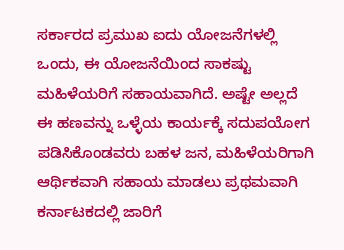ಸರ್ಕಾರದ ಪ್ರಮುಖ ಐದು ಯೋಜನೆಗಳಲ್ಲಿ ಒಂದು, ಈ ಯೋಜನೆಯಿಂದ ಸಾಕಷ್ಟು ಮಹಿಳೆಯರಿಗೆ ಸಹಾಯವಾಗಿದೆ. ಅಷ್ಟೇ ಅಲ್ಲದೆ ಈ ಹಣವನ್ನು ಒಳ್ಳೆಯ ಕಾರ್ಯಕ್ಕೆ ಸದುಪಯೋಗ ಪಡಿಸಿಕೊಂಡವರು ಬಹಳ ಜನ, ಮಹಿಳೆಯರಿಗಾಗಿ ಆರ್ಥಿಕವಾಗಿ ಸಹಾಯ ಮಾಡಲು ಪ್ರಥಮವಾಗಿ ಕರ್ನಾಟಕದಲ್ಲಿ ಜಾರಿಗೆ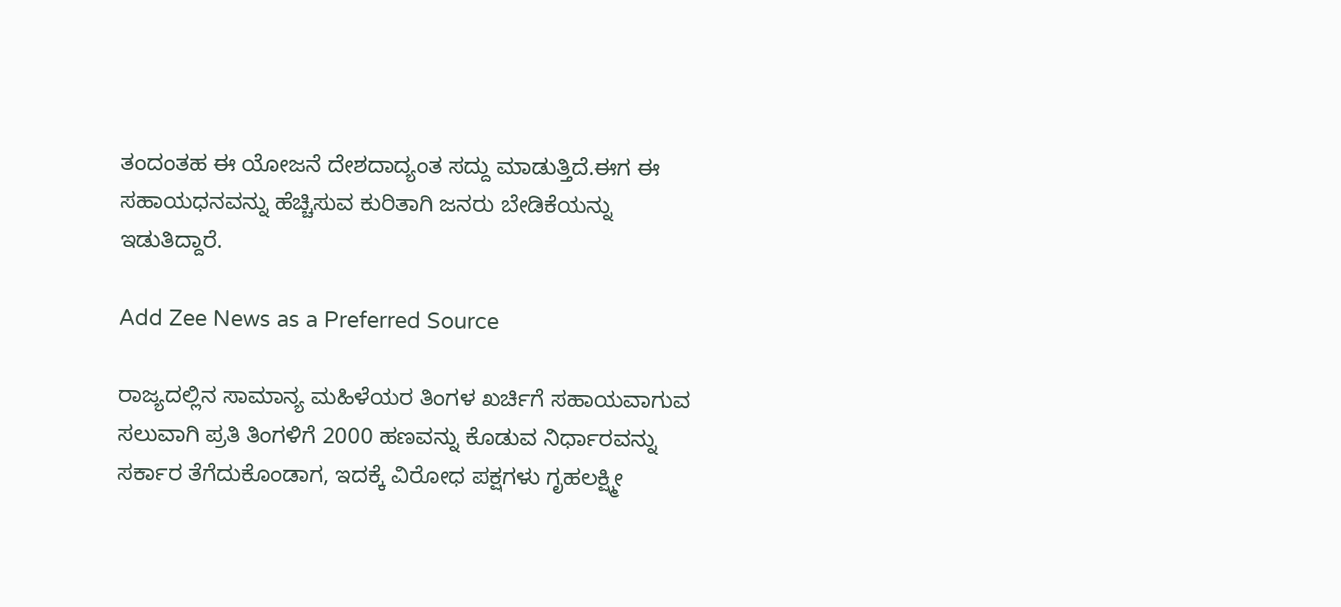ತಂದಂತಹ ಈ ಯೋಜನೆ ದೇಶದಾದ್ಯಂತ ಸದ್ದು ಮಾಡುತ್ತಿದೆ.ಈಗ ಈ ಸಹಾಯಧನವನ್ನು ಹೆಚ್ಚಿಸುವ ಕುರಿತಾಗಿ ಜನರು ಬೇಡಿಕೆಯನ್ನು ಇಡುತಿದ್ದಾರೆ.

Add Zee News as a Preferred Source

ರಾಜ್ಯದಲ್ಲಿನ ಸಾಮಾನ್ಯ ಮಹಿಳೆಯರ ತಿಂಗಳ ಖರ್ಚಿಗೆ ಸಹಾಯವಾಗುವ ಸಲುವಾಗಿ ಪ್ರತಿ ತಿಂಗಳಿಗೆ 2000 ಹಣವನ್ನು ಕೊಡುವ ನಿರ್ಧಾರವನ್ನು ಸರ್ಕಾರ ತೆಗೆದುಕೊಂಡಾಗ, ಇದಕ್ಕೆ ವಿರೋಧ ಪಕ್ಷಗಳು ಗೃಹಲಕ್ಷ್ಮೀ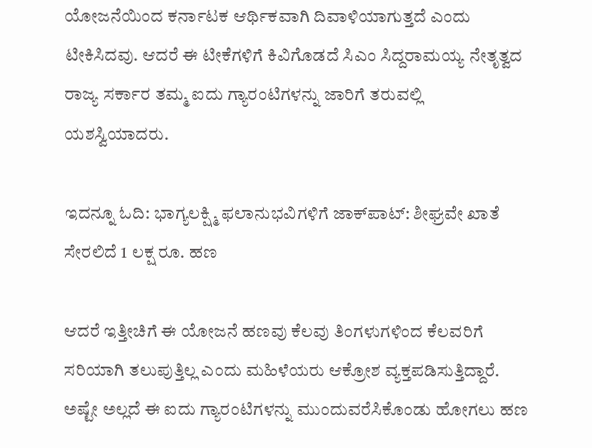ಯೋಜನೆಯಿಂದ ಕರ್ನಾಟಕ ಆರ್ಥಿಕವಾಗಿ ದಿವಾಳಿಯಾಗುತ್ತದೆ ಎಂದು ಟೀಕಿಸಿದವು. ಆದರೆ ಈ ಟೀಕೆಗಳಿಗೆ ಕಿವಿಗೊಡದೆ ಸಿಎಂ ಸಿದ್ದರಾಮಯ್ಯ ನೇತೃತ್ವದ ರಾಜ್ಯ ಸರ್ಕಾರ ತಮ್ಮ ಐದು ಗ್ಯಾರಂಟಿಗಳನ್ನು ಜಾರಿಗೆ ತರುವಲ್ಲಿ ಯಶಸ್ವಿಯಾದರು.

ಇದನ್ನೂ ಓದಿ: ಭಾಗ್ಯಲಕ್ಷ್ಮಿ ಫಲಾನುಭವಿಗಳಿಗೆ ಜಾಕ್‌ಪಾಟ್‌: ಶೀಘ್ರವೇ ಖಾತೆ ಸೇರಲಿದೆ 1 ಲಕ್ಷ ರೂ. ಹಣ

ಆದರೆ ಇತ್ತೀಚಿಗೆ ಈ ಯೋಜನೆ ಹಣವು ಕೆಲವು ತಿಂಗಳುಗಳಿಂದ ಕೆಲವರಿಗೆ ಸರಿಯಾಗಿ ತಲುಪುತ್ತಿಲ್ಲ ಎಂದು ಮಹಿಳೆಯರು ಆಕ್ರೋಶ ವ್ಯಕ್ತಪಡಿಸುತ್ತಿದ್ದಾರೆ. ಅಷ್ಟೇ ಅಲ್ಲದೆ ಈ ಐದು ಗ್ಯಾರಂಟಿಗಳನ್ನು ಮುಂದುವರೆಸಿಕೊಂಡು ಹೋಗಲು ಹಣ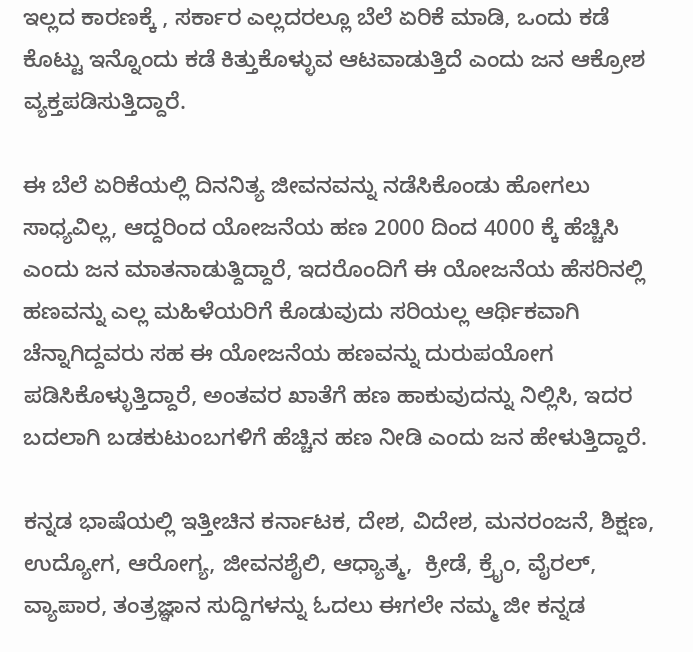ಇಲ್ಲದ ಕಾರಣಕ್ಕೆ , ಸರ್ಕಾರ ಎಲ್ಲದರಲ್ಲೂ ಬೆಲೆ ಏರಿಕೆ ಮಾಡಿ, ಒಂದು ಕಡೆ ಕೊಟ್ಟು ಇನ್ನೊಂದು ಕಡೆ ಕಿತ್ತುಕೊಳ್ಳುವ ಆಟವಾಡುತ್ತಿದೆ ಎಂದು ಜನ ಆಕ್ರೋಶ ವ್ಯಕ್ತಪಡಿಸುತ್ತಿದ್ದಾರೆ.

ಈ ಬೆಲೆ ಏರಿಕೆಯಲ್ಲಿ ದಿನನಿತ್ಯ ಜೀವನವನ್ನು ನಡೆಸಿಕೊಂಡು ಹೋಗಲು ಸಾಧ್ಯವಿಲ್ಲ, ಆದ್ದರಿಂದ ಯೋಜನೆಯ ಹಣ 2000 ದಿಂದ 4000 ಕ್ಕೆ ಹೆಚ್ಚಿಸಿ ಎಂದು ಜನ ಮಾತನಾಡುತ್ದಿದ್ದಾರೆ, ಇದರೊಂದಿಗೆ ಈ ಯೋಜನೆಯ ಹೆಸರಿನಲ್ಲಿ ಹಣವನ್ನು ಎಲ್ಲ ಮಹಿಳೆಯರಿಗೆ ಕೊಡುವುದು ಸರಿಯಲ್ಲ ಆರ್ಥಿಕವಾಗಿ ಚೆನ್ನಾಗಿದ್ದವರು ಸಹ ಈ ಯೋಜನೆಯ ಹಣವನ್ನು ದುರುಪಯೋಗ ಪಡಿಸಿಕೊಳ್ಳುತ್ತಿದ್ದಾರೆ, ಅಂತವರ ಖಾತೆಗೆ ಹಣ ಹಾಕುವುದನ್ನು ನಿಲ್ಲಿಸಿ, ಇದರ ಬದಲಾಗಿ ಬಡಕುಟುಂಬಗಳಿಗೆ ಹೆಚ್ಚಿನ ಹಣ ನೀಡಿ ಎಂದು ಜನ ಹೇಳುತ್ತಿದ್ದಾರೆ.

ಕನ್ನಡ ಭಾಷೆಯಲ್ಲಿ ಇತ್ತೀಚಿನ ಕರ್ನಾಟಕ, ದೇಶ, ವಿದೇಶ, ಮನರಂಜನೆ, ಶಿಕ್ಷಣ, ಉದ್ಯೋಗ, ಆರೋಗ್ಯ, ಜೀವನಶೈಲಿ, ಆಧ್ಯಾತ್ಮ,  ಕ್ರೀಡೆ, ಕ್ರೈಂ, ವೈರಲ್, ವ್ಯಾಪಾರ, ತಂತ್ರಜ್ಞಾನ ಸುದ್ದಿಗಳನ್ನು ಓದಲು ಈಗಲೇ ನಮ್ಮ ಜೀ ಕನ್ನಡ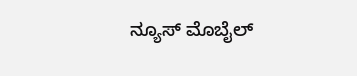ನ್ಯೂಸ್ ಮೊಬೈಲ್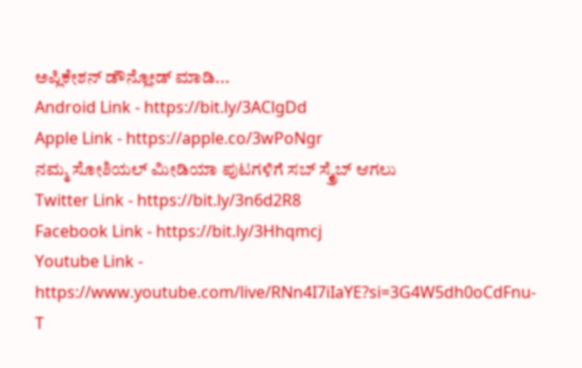ಅಪ್ಲಿಕೇಶನ್ ಡೌನ್ಲೋಡ್ ಮಾಡಿ...
Android Link - https://bit.ly/3AClgDd
Apple Link - https://apple.co/3wPoNgr
ನಮ್ಮ ಸೋಶಿಯಲ್ ಮೀಡಿಯಾ ಪುಟಗಳಿಗೆ ಸಬ್ ಸ್ಕ್ರೈಬ್ ಆಗಲು
Twitter Link - https://bit.ly/3n6d2R8
Facebook Link - https://bit.ly/3Hhqmcj
Youtube Link - https://www.youtube.com/live/RNn4I7iIaYE?si=3G4W5dh0oCdFnu-T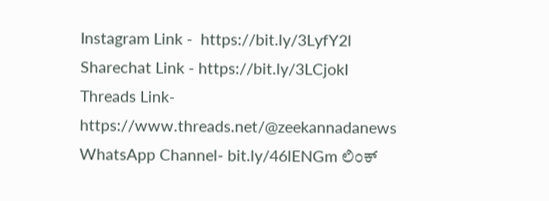Instagram Link -  https://bit.ly/3LyfY2l
Sharechat Link - https://bit.ly/3LCjokI
Threads Link-  https://www.threads.net/@zeekannadanews
WhatsApp Channel- bit.ly/46lENGm ಲಿಂಕ್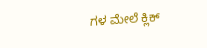ಗಳ ಮೇಲೆ ಕ್ಲಿಕ್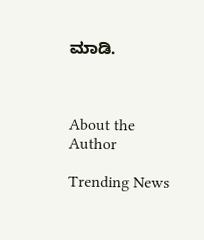ಮಾಡಿ.



About the Author

Trending News